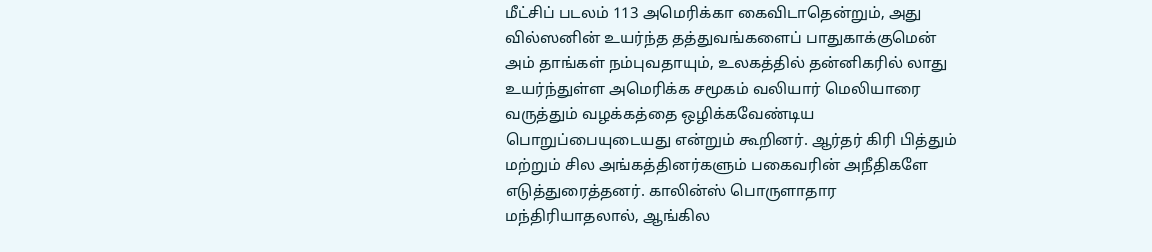மீட்சிப் படலம் 113 அமெரிக்கா கைவிடாதென்றும், அது வில்ஸனின் உயர்ந்த தத்துவங்களைப் பாதுகாக்குமென் அம் தாங்கள் நம்புவதாயும், உலகத்தில் தன்னிகரில் லாது உயர்ந்துள்ள அமெரிக்க சமூகம் வலியார் மெலியாரை வருத்தும் வழக்கத்தை ஒழிக்கவேண்டிய பொறுப்பையுடையது என்றும் கூறினர். ஆர்தர் கிரி பித்தும் மற்றும் சில அங்கத்தினர்களும் பகைவரின் அநீதிகளே எடுத்துரைத்தனர். காலின்ஸ் பொருளாதார மந்திரியாதலால், ஆங்கில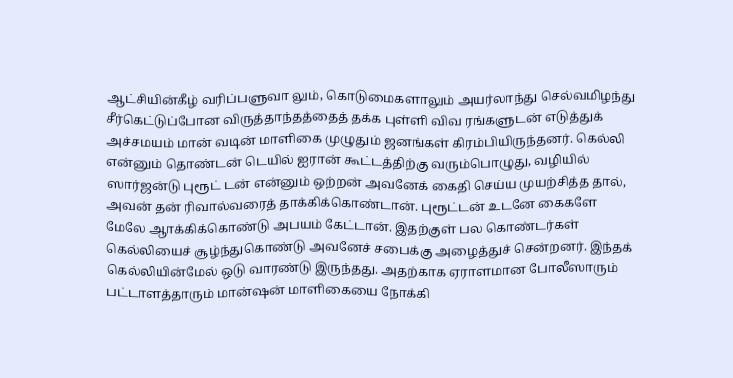ஆட்சியின்கீழ் வரிப்பளுவா லும், கொடுமைகளாலும் அயர்லாந்து செல்வமிழந்து சீர்கெட்டுப்போன விருத்தாந்தத்தைத் தக்க புள்ளி விவ ரங்களுடன் எடுத்துக் அச்சமயம் மான் வடின் மாளிகை முழுதும் ஜனங்கள் கிரம்பியிருந்தனர். கெல்லி என்னும் தொண்டன் டெயில் ஐரான் கூட்டத்திற்கு வரும்பொழுது, வழியில் ஸார்ஜன்டு புரூட் டன் என்னும் ஒற்றன் அவனேக் கைதி செய்ய முயற்சித்த தால், அவன் தன் ரிவால்வரைத் தாக்கிக்கொண்டான். புரூட்டன் உடனே கைகளே மேலே ஆாக்கிக்கொண்டு அபயம் கேட்டான். இதற்குள் பல கொண்டர்கள் கெல்லியைச் சூழ்ந்துகொண்டு அவனேச் சபைக்கு அழைத்துச் சென்றனர். இந்தக் கெல்லியின்மேல் ஒடு வாரண்டு இருந்தது. அதற்காக ஏராளமான போலீஸாரும் பட்டாளத்தாரும் மான்ஷன் மாளிகையை நோக்கி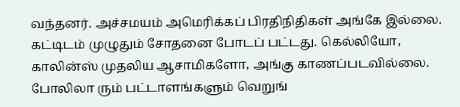வந்தனர். அச்சமயம் அமெரிக்கப் பிரதிநிதிகள் அங்கே இல்லை. கட்டிடம் முழுதும் சோதனை போடப் பட்டது. கெல்லியோ, காலின்ஸ் முதலிய ஆசாமிகளோ, அங்கு காணப்படவில்லை. போலிலா ரும் பட்டாளங்களும் வெறுங்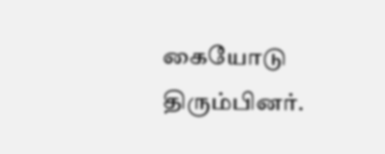கையோடு திரும்பினர்.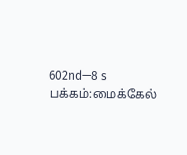602nd—8 s
பக்கம்:மைக்கேல்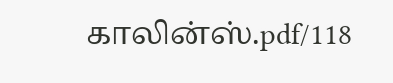காலின்ஸ்.pdf/118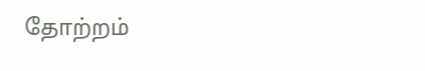தோற்றம்